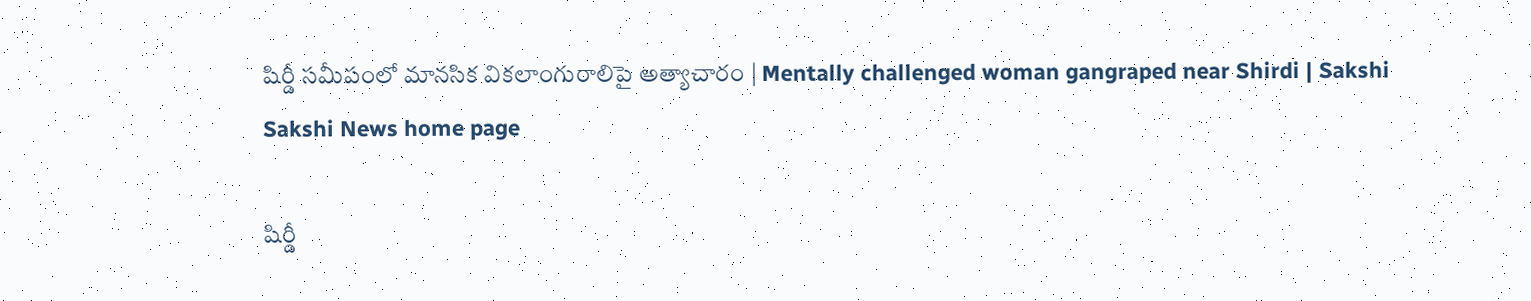షిర్డీ సమీపంలో మానసిక వికలాంగురాలిపై అత్యాచారం | Mentally challenged woman gangraped near Shirdi | Sakshi
Sakshi News home page

షిర్డీ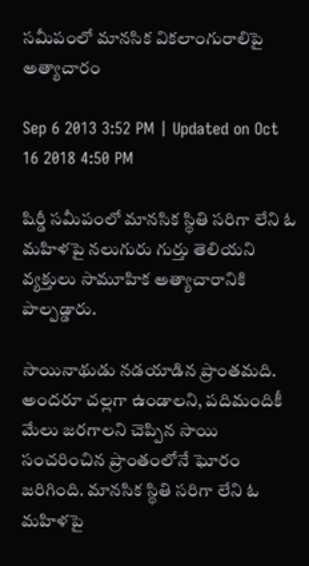సమీపంలో మానసిక వికలాంగురాలిపై అత్యాచారం

Sep 6 2013 3:52 PM | Updated on Oct 16 2018 4:50 PM

షిర్డీ సమీపంలో మానసిక స్థితి సరిగా లేని ఓ మహిళపై నలుగురు గుర్తు తెలియని వ్యక్తులు సామూహిక అత్యాచారానికి పాల్పడ్డారు.

సాయినాథుడు నడయాడిన ప్రాంతమది. అందరూ చల్లగా ఉండాలని, పదిమందికీ మేలు జరగాలని చెప్పిన సాయి సంచరించిన ప్రాంతంలోనే ఘోరం జరిగింది. మానసిక స్థితి సరిగా లేని ఓ మహిళపై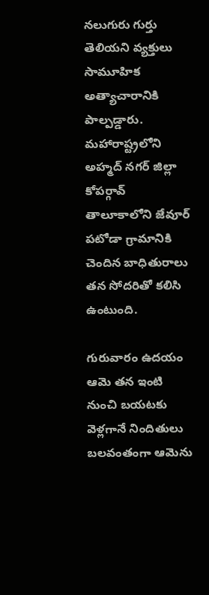నలుగురు గుర్తు తెలియని వ్యక్తులు సామూహిక అత్యాచారానికి పాల్పడ్డారు. మహారాష్ట్రలోని అహ్మద్ నగర్ జిల్లా కోపర్గావ్ తాలూకాలోని జేవూర్ పటోడా గ్రామానికి చెందిన బాధితురాలు తన సోదరితో కలిసి ఉంటుంది.

గురువారం ఉదయం ఆమె తన ఇంటి నుంచి బయటకు వెళ్లగానే నిందితులు బలవంతంగా ఆమెను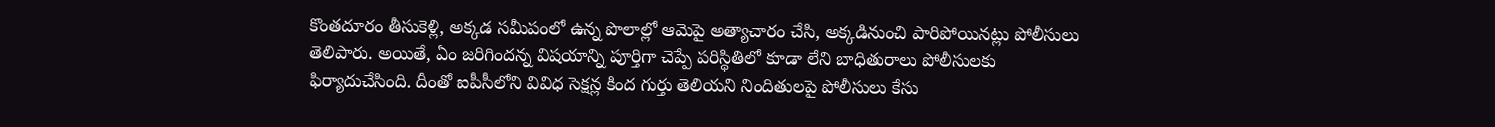కొంతదూరం తీసుకెళ్లి, అక్కడ సమీపంలో ఉన్న పొలాల్లో ఆమెపై అత్యాచారం చేసి, అక్కడినుంచి పారిపోయినట్లు పోలీసులు తెలిపారు. అయితే, ఏం జరిగిందన్న విషయాన్ని పూర్తిగా చెప్పే పరిస్థితిలో కూడా లేని బాధితురాలు పోలీసులకు ఫిర్యాదుచేసింది. దీంతో ఐపీసీలోని వివిధ సెక్షన్ల కింద గుర్తు తెలియని నిందితులపై పోలీసులు కేసు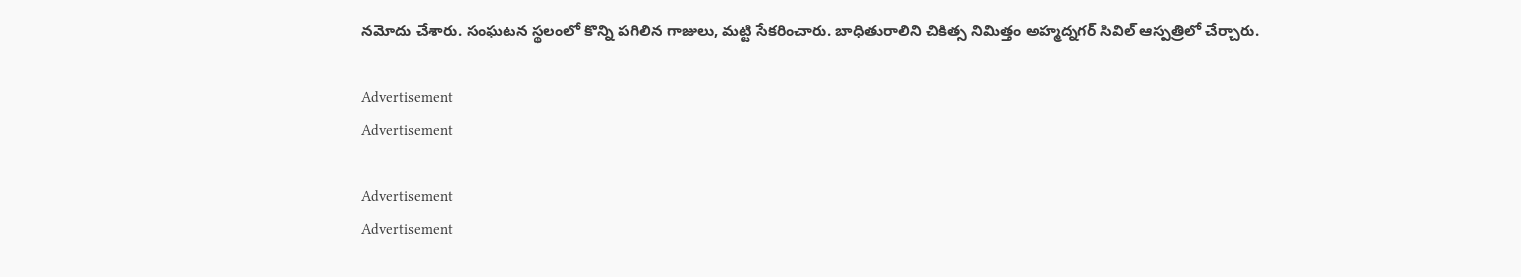నమోదు చేశారు. సంఘటన స్థలంలో కొన్ని పగిలిన గాజులు, మట్టి సేకరించారు. బాధితురాలిని చికిత్స నిమిత్తం అహ్మద్నగర్ సివిల్ ఆస్పత్రిలో చేర్చారు.

Advertisement
Advertisement

Advertisement
Advertisement